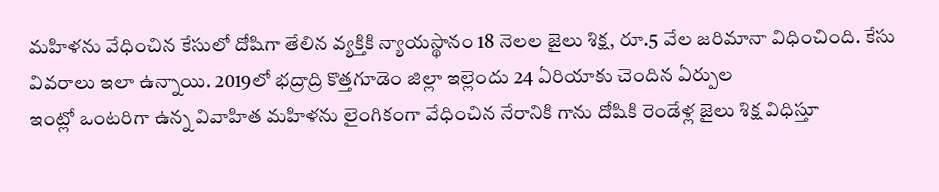మహిళను వేధించిన కేసులో దోషిగా తేలిన వ్యక్తికి న్యాయస్థానం 18 నెలల జైలు శిక్ష, రూ.5 వేల జరిమానా విధించింది. కేసు వివరాలు ఇలా ఉన్నాయి. 2019లో భద్రాద్రి కొత్తగూడెం జిల్లా ఇల్లెందు 24 ఏరియాకు చెందిన ఏర్పుల
ఇంట్లో ఒంటరిగా ఉన్న వివాహిత మహిళను లైంగికంగా వేధించిన నేరానికి గాను దోషికి రెండేళ్ల జైలు శిక్ష విధిస్తూ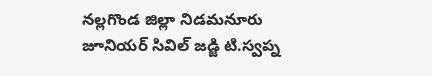నల్లగొండ జిల్లా నిడమనూరు జూనియర్ సివిల్ జడ్జి టి.స్వప్న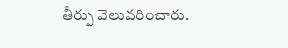తీర్పు వెలువరించారు.